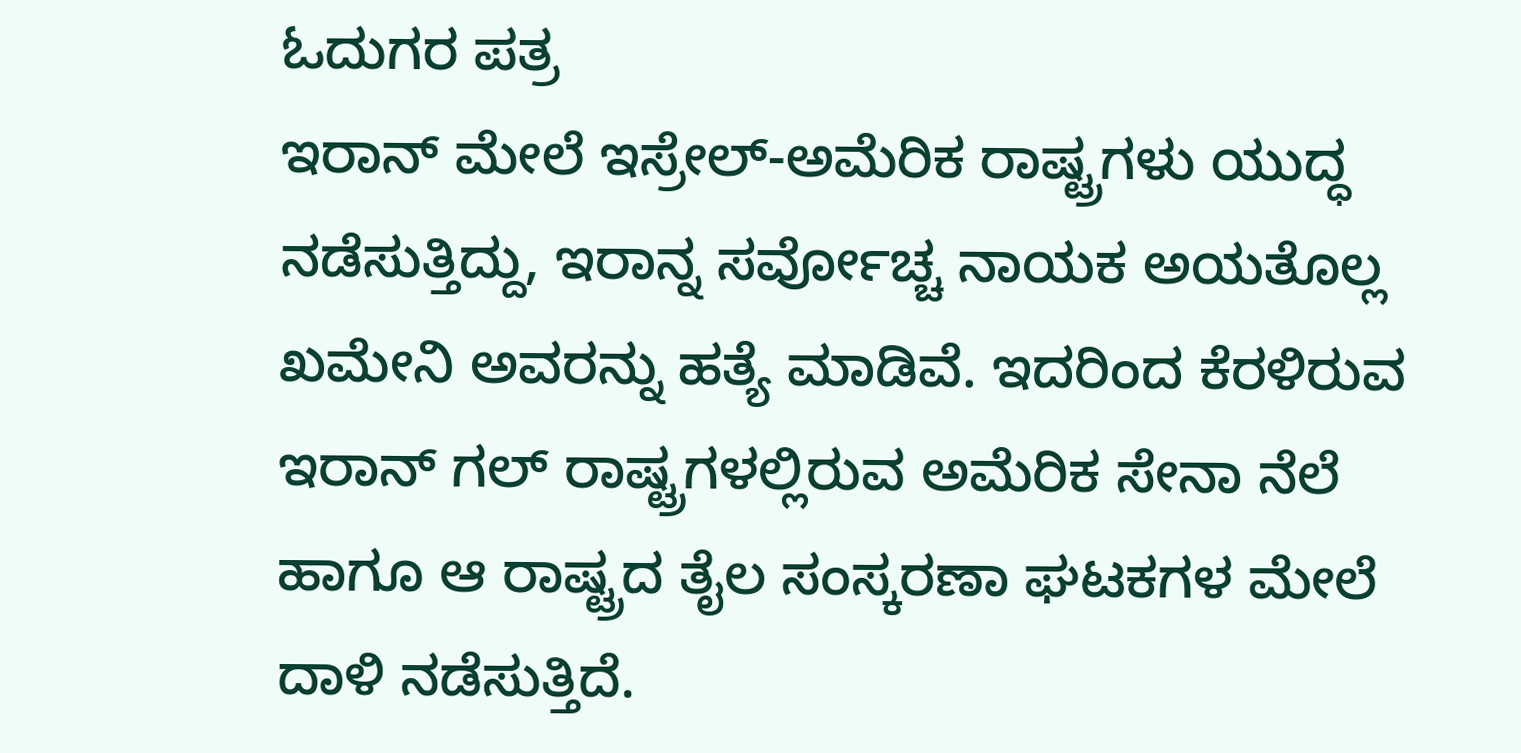ಓದುಗರ ಪತ್ರ
ಇರಾನ್ ಮೇಲೆ ಇಸ್ರೇಲ್-ಅಮೆರಿಕ ರಾಷ್ಟ್ರಗಳು ಯುದ್ಧ ನಡೆಸುತ್ತಿದ್ದು, ಇರಾನ್ನ ಸರ್ವೋಚ್ಚ ನಾಯಕ ಅಯತೊಲ್ಲ ಖಮೇನಿ ಅವರನ್ನು ಹತ್ಯೆ ಮಾಡಿವೆ. ಇದರಿಂದ ಕೆರಳಿರುವ ಇರಾನ್ ಗಲ್ ರಾಷ್ಟ್ರಗಳಲ್ಲಿರುವ ಅಮೆರಿಕ ಸೇನಾ ನೆಲೆ ಹಾಗೂ ಆ ರಾಷ್ಟ್ರದ ತೈಲ ಸಂಸ್ಕರಣಾ ಘಟಕಗಳ ಮೇಲೆ ದಾಳಿ ನಡೆಸುತ್ತಿದೆ.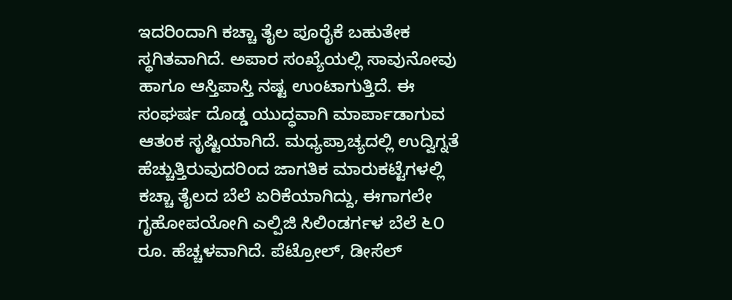ಇದರಿಂದಾಗಿ ಕಚ್ಚಾ ತೈಲ ಪೂರೈಕೆ ಬಹುತೇಕ ಸ್ಥಗಿತವಾಗಿದೆ. ಅಪಾರ ಸಂಖ್ಯೆಯಲ್ಲಿ ಸಾವುನೋವು ಹಾಗೂ ಆಸ್ತಿಪಾಸ್ತಿ ನಷ್ಟ ಉಂಟಾಗುತ್ತಿದೆ. ಈ ಸಂಘರ್ಷ ದೊಡ್ಡ ಯುದ್ಧವಾಗಿ ಮಾರ್ಪಾಡಾಗುವ ಆತಂಕ ಸೃಷ್ಟಿಯಾಗಿದೆ. ಮಧ್ಯಪ್ರಾಚ್ಯದಲ್ಲಿ ಉದ್ವಿಗ್ನತೆ ಹೆಚ್ಚುತ್ತಿರುವುದರಿಂದ ಜಾಗತಿಕ ಮಾರುಕಟ್ಟೆಗಳಲ್ಲಿ ಕಚ್ಚಾ ತೈಲದ ಬೆಲೆ ಏರಿಕೆಯಾಗಿದ್ದು, ಈಗಾಗಲೇ ಗೃಹೋಪಯೋಗಿ ಎಲ್ಪಿಜಿ ಸಿಲಿಂಡರ್ಗಳ ಬೆಲೆ ೬೦ ರೂ. ಹೆಚ್ಚಳವಾಗಿದೆ. ಪೆಟ್ರೋಲ್, ಡೀಸೆಲ್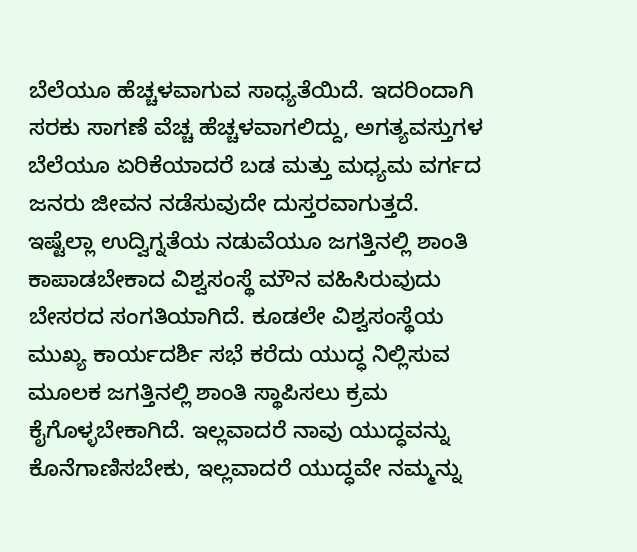ಬೆಲೆಯೂ ಹೆಚ್ಚಳವಾಗುವ ಸಾಧ್ಯತೆಯಿದೆ. ಇದರಿಂದಾಗಿ ಸರಕು ಸಾಗಣೆ ವೆಚ್ಚ ಹೆಚ್ಚಳವಾಗಲಿದ್ದು, ಅಗತ್ಯವಸ್ತುಗಳ ಬೆಲೆಯೂ ಏರಿಕೆಯಾದರೆ ಬಡ ಮತ್ತು ಮಧ್ಯಮ ವರ್ಗದ ಜನರು ಜೀವನ ನಡೆಸುವುದೇ ದುಸ್ತರವಾಗುತ್ತದೆ.
ಇಷ್ಟೆಲ್ಲಾ ಉದ್ವಿಗ್ನತೆಯ ನಡುವೆಯೂ ಜಗತ್ತಿನಲ್ಲಿ ಶಾಂತಿ ಕಾಪಾಡಬೇಕಾದ ವಿಶ್ವಸಂಸ್ಥೆ ಮೌನ ವಹಿಸಿರುವುದು ಬೇಸರದ ಸಂಗತಿಯಾಗಿದೆ. ಕೂಡಲೇ ವಿಶ್ವಸಂಸ್ಥೆಯ ಮುಖ್ಯ ಕಾರ್ಯದರ್ಶಿ ಸಭೆ ಕರೆದು ಯುದ್ಧ ನಿಲ್ಲಿಸುವ ಮೂಲಕ ಜಗತ್ತಿನಲ್ಲಿ ಶಾಂತಿ ಸ್ಥಾಪಿಸಲು ಕ್ರಮ ಕೈಗೊಳ್ಳಬೇಕಾಗಿದೆ. ಇಲ್ಲವಾದರೆ ನಾವು ಯುದ್ಧವನ್ನು ಕೊನೆಗಾಣಿಸಬೇಕು, ಇಲ್ಲವಾದರೆ ಯುದ್ಧವೇ ನಮ್ಮನ್ನು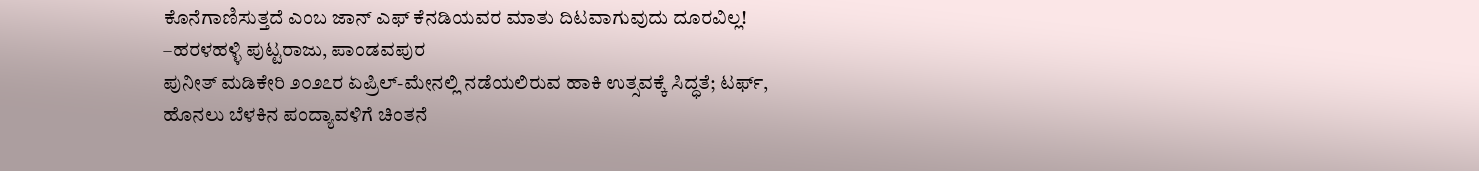ಕೊನೆಗಾಣಿಸುತ್ತದೆ ಎಂಬ ಜಾನ್ ಎಫ್ ಕೆನಡಿಯವರ ಮಾತು ದಿಟವಾಗುವುದು ದೂರವಿಲ್ಲ!
–ಹರಳಹಳ್ಳಿ ಪುಟ್ಟರಾಜು, ಪಾಂಡವಪುರ
ಪುನೀತ್ ಮಡಿಕೇರಿ ೨೦೨೭ರ ಏಪ್ರಿಲ್-ಮೇನಲ್ಲಿ ನಡೆಯಲಿರುವ ಹಾಕಿ ಉತ್ಸವಕ್ಕೆ ಸಿದ್ಧತೆ; ಟರ್ಫ್, ಹೊನಲು ಬೆಳಕಿನ ಪಂದ್ಯಾವಳಿಗೆ ಚಿಂತನೆ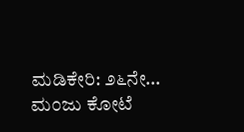ಮಡಿಕೇರಿ: ೨೬ನೇ…
ಮಂಜು ಕೋಟೆ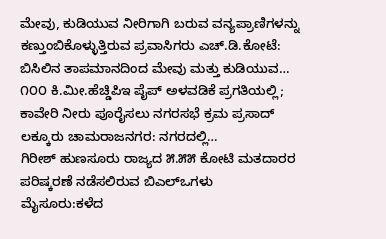ಮೇವು, ಕುಡಿಯುವ ನೀರಿಗಾಗಿ ಬರುವ ವನ್ಯಪ್ರಾಣಿಗಳನ್ನು ಕಣ್ತುಂಬಿಕೊಳ್ಳುತ್ತಿರುವ ಪ್ರವಾಸಿಗರು ಎಚ್.ಡಿ.ಕೋಟೆ: ಬಿಸಿಲಿನ ತಾಪಮಾನದಿಂದ ಮೇವು ಮತ್ತು ಕುಡಿಯುವ…
೧೦೦ ಕಿ.ಮೀ.ಹೆಚ್ಡಿಪಿಇ ಪೈಪ್ ಅಳವಡಿಕೆ ಪ್ರಗತಿಯಲ್ಲಿ; ಕಾವೇರಿ ನೀರು ಪೂರೈಸಲು ನಗರಸಭೆ ಕ್ರಮ ಪ್ರಸಾದ್ ಲಕ್ಕೂರು ಚಾಮರಾಜನಗರ: ನಗರದಲ್ಲಿ…
ಗಿರೀಶ್ ಹುಣಸೂರು ರಾಜ್ಯದ ೫.೫೫ ಕೋಟಿ ಮತದಾರರ ಪರಿಷ್ಕರಣೆ ನಡೆಸಲಿರುವ ಬಿಎಲ್ಒಗಳು ಮೈಸೂರು:ಕಳೆದ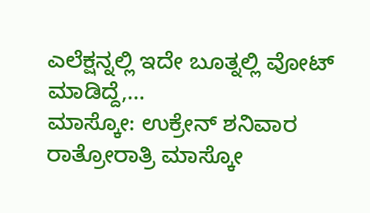ಎಲೆಕ್ಷನ್ನಲ್ಲಿ ಇದೇ ಬೂತ್ನಲ್ಲಿ ವೋಟ್ ಮಾಡಿದ್ದೆ,…
ಮಾಸ್ಕೋ: ಉಕ್ರೇನ್ ಶನಿವಾರ ರಾತ್ರೋರಾತ್ರಿ ಮಾಸ್ಕೋ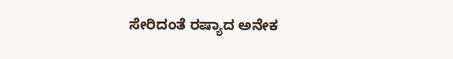ಸೇರಿದಂತೆ ರಷ್ಯಾದ ಅನೇಕ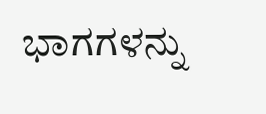ಭಾಗಗಳನ್ನು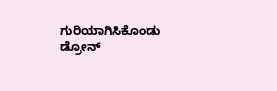ಗುರಿಯಾಗಿಸಿಕೊಂಡು ಡ್ರೋನ್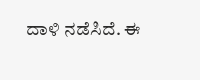ದಾಳಿ ನಡೆಸಿದೆ. ಈ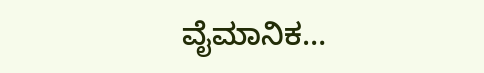ವೈಮಾನಿಕ…